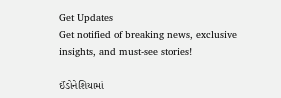Get Updates
Get notified of breaking news, exclusive insights, and must-see stories!

ઈંડોનેશિયામાં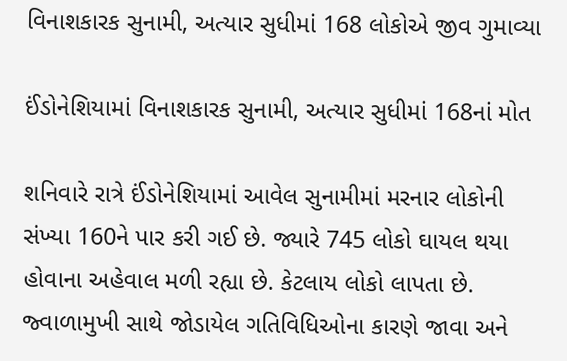વિનાશકારક સુનામી, અત્યાર સુધીમાં 168 લોકોએ જીવ ગુમાવ્યા

ઈંડોનેશિયામાં વિનાશકારક સુનામી, અત્યાર સુધીમાં 168નાં મોત

શનિવારે રાત્રે ઈંડોનેશિયામાં આવેલ સુનામીમાં મરનાર લોકોની સંખ્યા 160ને પાર કરી ગઈ છે. જ્યારે 745 લોકો ઘાયલ થયા હોવાના અહેવાલ મળી રહ્યા છે. કેટલાય લોકો લાપતા છે. જ્વાળામુખી સાથે જોડાયેલ ગતિવિધિઓના કારણે જાવા અને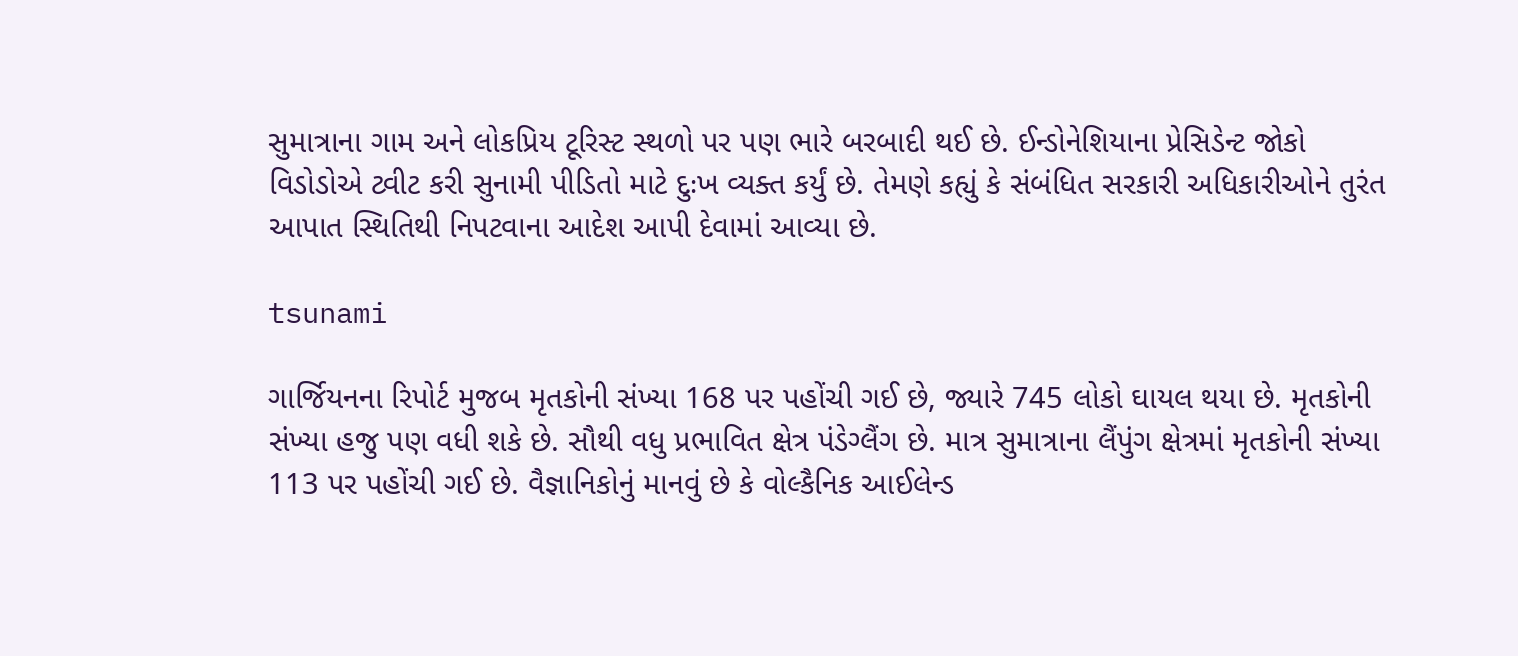સુમાત્રાના ગામ અને લોકપ્રિય ટૂરિસ્ટ સ્થળો પર પણ ભારે બરબાદી થઈ છે. ઈન્ડોનેશિયાના પ્રેસિડેન્ટ જોકો વિડોડોએ ટ્વીટ કરી સુનામી પીડિતો માટે દુઃખ વ્યક્ત કર્યું છે. તેમણે કહ્યું કે સંબંધિત સરકારી અધિકારીઓને તુરંત આપાત સ્થિતિથી નિપટવાના આદેશ આપી દેવામાં આવ્યા છે.

tsunami

ગાર્જિયનના રિપોર્ટ મુજબ મૃતકોની સંખ્યા 168 પર પહોંચી ગઈ છે, જ્યારે 745 લોકો ઘાયલ થયા છે. મૃતકોની સંખ્યા હજુ પણ વધી શકે છે. સૌથી વધુ પ્રભાવિત ક્ષેત્ર પંડેગ્લૈંગ છે. માત્ર સુમાત્રાના લૈંપુંગ ક્ષેત્રમાં મૃતકોની સંખ્યા 113 પર પહોંચી ગઈ છે. વૈજ્ઞાનિકોનું માનવું છે કે વોલ્કૈનિક આઈલેન્ડ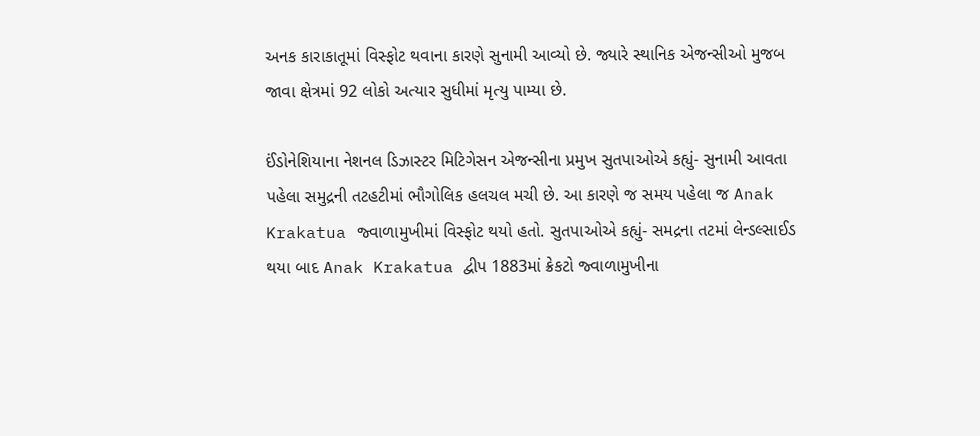અનક કારાકાતૂમાં વિસ્ફોટ થવાના કારણે સુનામી આવ્યો છે. જ્યારે સ્થાનિક એજન્સીઓ મુજબ જાવા ક્ષેત્રમાં 92 લોકો અત્યાર સુધીમાં મૃત્યુ પામ્યા છે.

ઈંડોનેશિયાના નેશનલ ડિઝાસ્ટર મિટિગેસન એજન્સીના પ્રમુખ સુતપાઓએ કહ્યું- સુનામી આવતા પહેલા સમુદ્રની તટહટીમાં ભૌગોલિક હલચલ મચી છે. આ કારણે જ સમય પહેલા જ Anak Krakatua જ્વાળામુખીમાં વિસ્ફોટ થયો હતો. સુતપાઓએ કહ્યું- સમદ્રના તટમાં લેન્ડલ્સાઈડ થયા બાદ Anak Krakatua દ્વીપ 1883માં ક્રેકટો જ્વાળામુખીના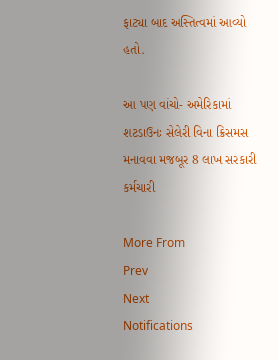ફાટ્યા બાદ અસ્તિત્વમાં આવ્યો હતો.

આ પણ વાંચો- અમેરિકામાં શટડાઉનઃ સેલેરી વિના ક્રિસમસ મનાવવા મજબૂર 8 લાખ સરકારી કર્મચારી

More From
Prev
Next
Notifications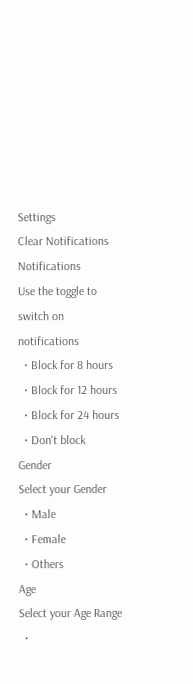Settings
Clear Notifications
Notifications
Use the toggle to switch on notifications
  • Block for 8 hours
  • Block for 12 hours
  • Block for 24 hours
  • Don't block
Gender
Select your Gender
  • Male
  • Female
  • Others
Age
Select your Age Range
  •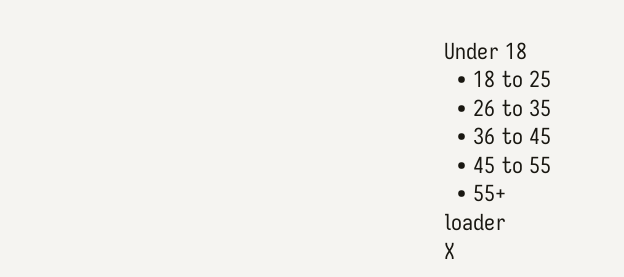Under 18
  • 18 to 25
  • 26 to 35
  • 36 to 45
  • 45 to 55
  • 55+
loader
X